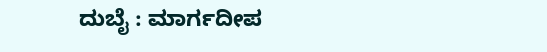ದುಬೈ : ಮಾರ್ಗದೀಪ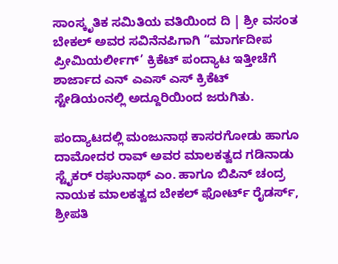ಸಾಂಸ್ಕೃತಿಕ ಸಮಿತಿಯ ವತಿಯಿಂದ ದಿ | ಶ್ರೀ ವಸಂತ ಬೇಕಲ್ ಅವರ ಸವಿನೆನಪಿಗಾಗಿ “ಮಾರ್ಗದೀಪ ಪ್ರೀಮಿಯರ್ಲೀಗ್’ ಕ್ರಿಕೆಟ್ ಪಂದ್ಯಾಟ ಇತ್ತೀಚೆಗೆ ಶಾರ್ಜಾದ ಎನ್ ಎಎಸ್ ಎಸ್ ಕ್ರಿಕೆಟ್ ಸ್ಟೇಡಿಯಂನಲ್ಲಿ ಅದ್ದೂರಿಯಿಂದ ಜರುಗಿತು.

ಪಂದ್ಯಾಟದಲ್ಲಿ ಮಂಜುನಾಥ ಕಾಸರಗೋಡು ಹಾಗೂ ದಾಮೋದರ ರಾವ್ ಅವರ ಮಾಲಕತ್ವದ ಗಡಿನಾಡು ಸ್ಟೈಕರ್ ರಘುನಾಥ್ ಎಂ. ಹಾಗೂ ಬಿಪಿನ್ ಚಂದ್ರ ನಾಯಕ ಮಾಲಕತ್ವದ ಬೇಕಲ್ ಫೋರ್ಟ್ ರೈಡರ್ಸ್, ಶ್ರೀಪತಿ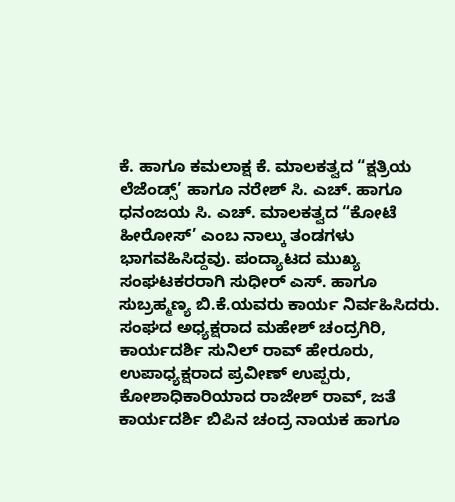ಕೆ. ಹಾಗೂ ಕಮಲಾಕ್ಷ ಕೆ. ಮಾಲಕತ್ವದ “ಕ್ಷತ್ರಿಯ ಲೆಜೆಂಡ್ಸ್’ ಹಾಗೂ ನರೇಶ್ ಸಿ. ಎಚ್. ಹಾಗೂ ಧನಂಜಯ ಸಿ. ಎಚ್. ಮಾಲಕತ್ವದ “ಕೋಟೆ ಹೀರೋಸ್’ ಎಂಬ ನಾಲ್ಕು ತಂಡಗಳು ಭಾಗವಹಿಸಿದ್ದವು. ಪಂದ್ಯಾಟದ ಮುಖ್ಯ ಸಂಘಟಕರರಾಗಿ ಸುಧೀರ್ ಎಸ್. ಹಾಗೂ ಸುಬ್ರಹ್ಮಣ್ಯ ಬಿ.ಕೆ.ಯವರು ಕಾರ್ಯ ನಿರ್ವಹಿಸಿದರು.
ಸಂಘದ ಅಧ್ಯಕ್ಷರಾದ ಮಹೇಶ್ ಚಂದ್ರಗಿರಿ, ಕಾರ್ಯದರ್ಶಿ ಸುನಿಲ್ ರಾವ್ ಹೇರೂರು, ಉಪಾಧ್ಯಕ್ಷರಾದ ಪ್ರವೀಣ್ ಉಪ್ಪರು, ಕೋಶಾಧಿಕಾರಿಯಾದ ರಾಜೇಶ್ ರಾವ್, ಜತೆ ಕಾರ್ಯದರ್ಶಿ ಬಿಪಿನ ಚಂದ್ರ ನಾಯಕ ಹಾಗೂ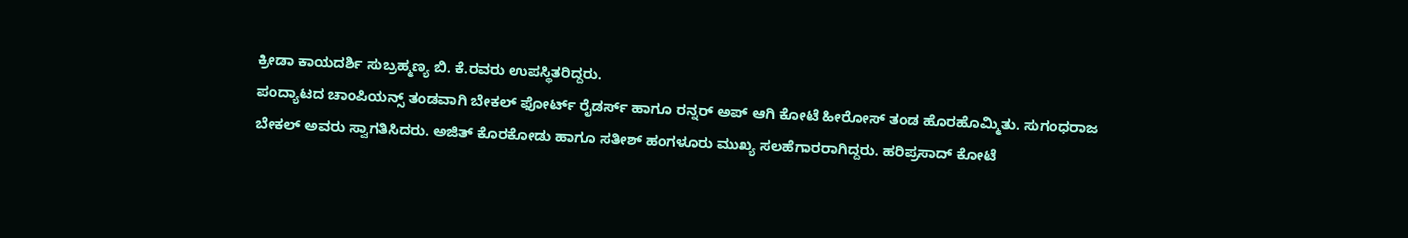ಕ್ರೀಡಾ ಕಾಯದರ್ಶಿ ಸುಬ್ರಹ್ಮಣ್ಯ ಬಿ. ಕೆ.ರವರು ಉಪಸ್ಥಿತರಿದ್ದರು.
ಪಂದ್ಯಾಟದ ಚಾಂಪಿಯನ್ಸ್ ತಂಡವಾಗಿ ಬೇಕಲ್ ಫೋರ್ಟ್ ರೈಡರ್ಸ್ ಹಾಗೂ ರನ್ನರ್ ಅಪ್ ಆಗಿ ಕೋಟೆ ಹೀರೋಸ್ ತಂಡ ಹೊರಹೊಮ್ಮಿತು. ಸುಗಂಧರಾಜ ಬೇಕಲ್ ಅವರು ಸ್ವಾಗತಿಸಿದರು. ಅಜಿತ್ ಕೊರಕೋಡು ಹಾಗೂ ಸತೀಶ್ ಹಂಗಳೂರು ಮುಖ್ಯ ಸಲಹೆಗಾರರಾಗಿದ್ದರು. ಹರಿಪ್ರಸಾದ್ ಕೋಟೆ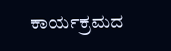ಕಾರ್ಯಕ್ರಮದ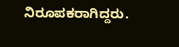ನಿರೂಪಕರಾಗಿದ್ದರು.